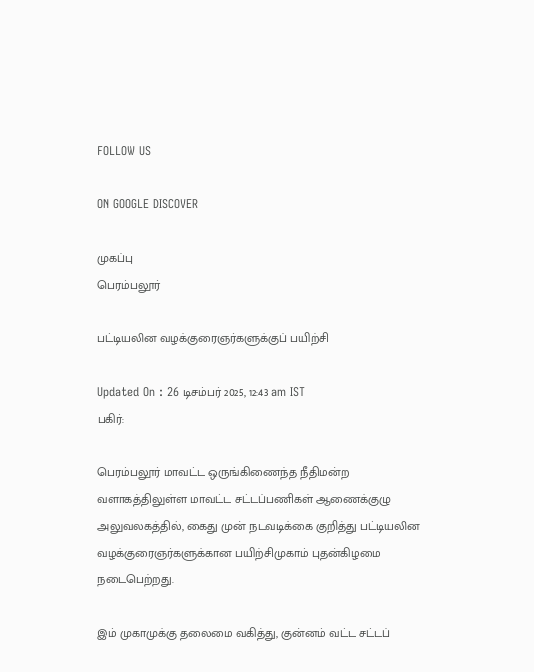FOLLOW US

ON GOOGLE DISCOVER

முகப்பு
பெரம்பலூர்

பட்டியலின வழக்குரைஞர்களுக்குப் பயிற்சி

Updated On : 26 டிசம்பர் 2025, 12:43 am IST
பகிர்:

பெரம்பலூர் மாவட்ட ஒருங்கிணைந்த நீதிமன்ற வளாகத்திலுள்ள மாவட்ட சட்டப்பணிகள் ஆணைக்குழு அலுவலகத்தில், கைது முன் நடவடிக்கை குறித்து பட்டியலின வழக்குரைஞர்களுக்கான பயிற்சிமுகாம் புதன்கிழமை நடைபெற்றது.

இம் முகாமுக்கு தலைமை வகித்து, குன்னம் வட்ட சட்டப்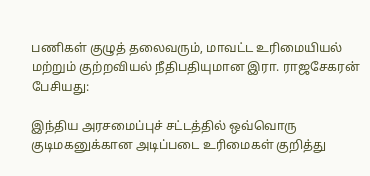பணிகள் குழுத் தலைவரும், மாவட்ட உரிமையியல் மற்றும் குற்றவியல் நீதிபதியுமான இரா. ராஜசேகரன் பேசியது:

இந்திய அரசமைப்புச் சட்டத்தில் ஒவ்வொரு குடிமகனுக்கான அடிப்படை உரிமைகள் குறித்து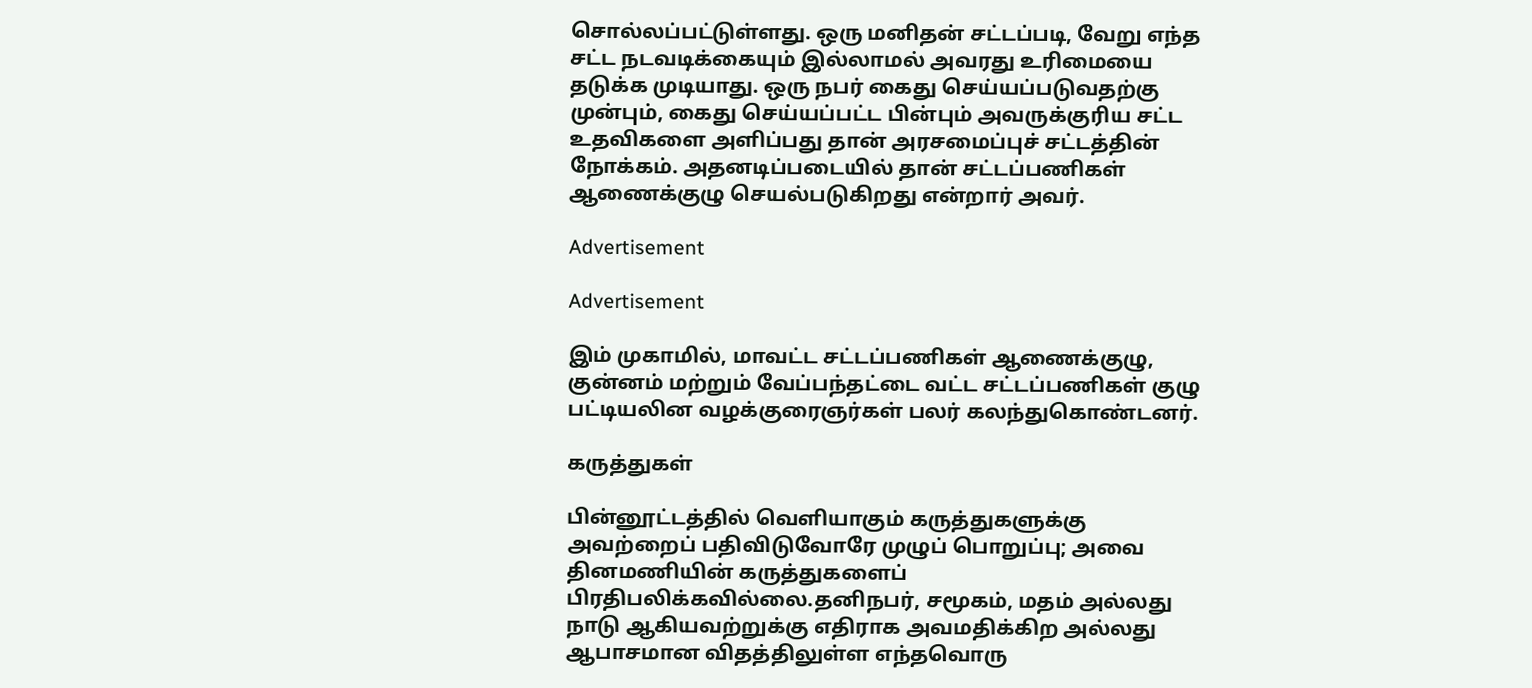சொல்லப்பட்டுள்ளது. ஒரு மனிதன் சட்டப்படி, வேறு எந்த சட்ட நடவடிக்கையும் இல்லாமல் அவரது உரிமையை தடுக்க முடியாது. ஒரு நபர் கைது செய்யப்படுவதற்கு முன்பும், கைது செய்யப்பட்ட பின்பும் அவருக்குரிய சட்ட உதவிகளை அளிப்பது தான் அரசமைப்புச் சட்டத்தின் நோக்கம். அதனடிப்படையில் தான் சட்டப்பணிகள் ஆணைக்குழு செயல்படுகிறது என்றார் அவர்.

Advertisement

Advertisement

இம் முகாமில், மாவட்ட சட்டப்பணிகள் ஆணைக்குழு, குன்னம் மற்றும் வேப்பந்தட்டை வட்ட சட்டப்பணிகள் குழு பட்டியலின வழக்குரைஞர்கள் பலர் கலந்துகொண்டனர்.

கருத்துகள்

பின்னூட்டத்தில் வெளியாகும் கருத்துகளுக்கு அவற்றைப் பதிவிடுவோரே முழுப் பொறுப்பு; அவை தினமணியின் கருத்துகளைப் பிரதிபலிக்கவில்லை.தனிநபர், சமூகம், மதம் அல்லது நாடு ஆகியவற்றுக்கு எதிராக அவமதிக்கிற அல்லது ஆபாசமான விதத்திலுள்ள எந்தவொரு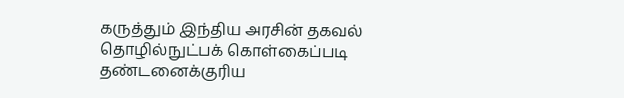கருத்தும் இந்திய அரசின் தகவல் தொழில்நுட்பக் கொள்கைப்படி தண்டனைக்குரிய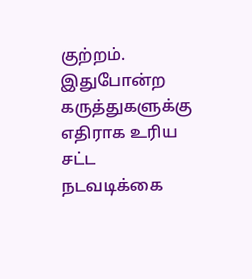குற்றம். இதுபோன்ற கருத்துகளுக்கு எதிராக உரிய சட்ட நடவடிக்கை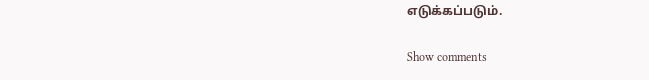எடுக்கப்படும்.

Show comments